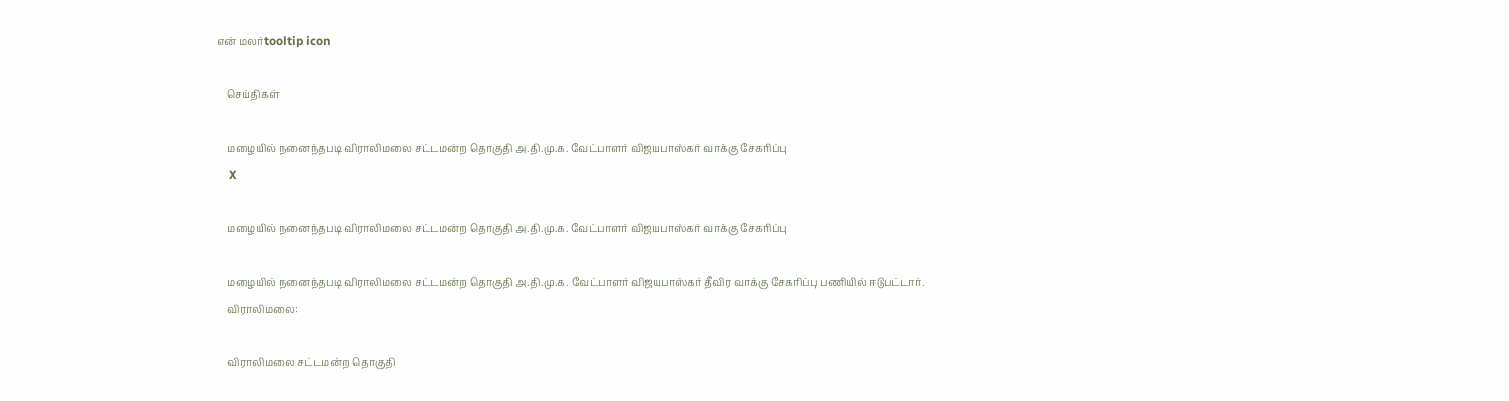என் மலர்tooltip icon

    செய்திகள்

    மழையில் நனைந்தபடி விராலிமலை சட்டமன்ற தொகுதி அ.தி.மு.க. வேட்பாளர் விஜயபாஸ்கர் வாக்கு சேகரிப்பு
    X

    மழையில் நனைந்தபடி விராலிமலை சட்டமன்ற தொகுதி அ.தி.மு.க. வேட்பாளர் விஜயபாஸ்கர் வாக்கு சேகரிப்பு

    மழையில் நனைந்தபடி விராலிமலை சட்டமன்ற தொகுதி அ.தி.மு.க. வேட்பாளர் விஜயபாஸ்கர் தீவிர வாக்கு சேகரிப்பு பணியில் ஈடுபட்டார்.
    விராலிமலை:

    விராலிமலை சட்டமன்ற தொகுதி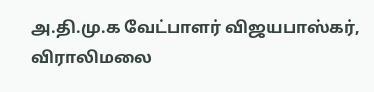அ.தி.மு.க வேட்பாளர் விஜயபாஸ்கர், விராலிமலை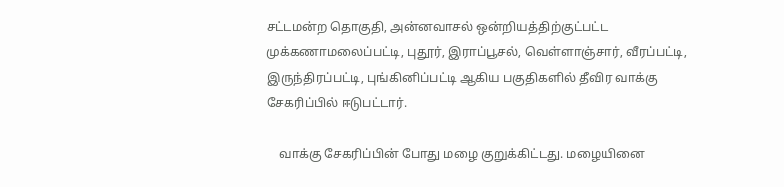சட்டமன்ற தொகுதி, அன்னவாசல் ஒன்றியத்திற்குட்பட்ட முக்கணாமலைப்பட்டி, புதூர், இராப்பூசல், வெள்ளாஞ்சார், வீரப்பட்டி, இருந்திரப்பட்டி, புங்கினிப்பட்டி ஆகிய பகுதிகளில் தீவிர வாக்கு சேகரிப்பில் ஈடுபட்டார்.

    வாக்கு சேகரிப்பின் போது மழை குறுக்கிட்டது. மழையினை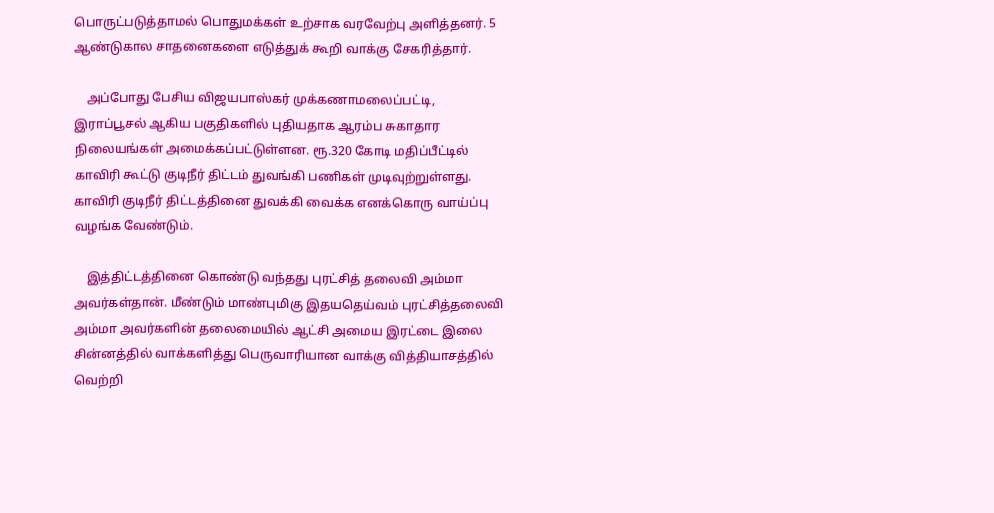பொருட்படுத்தாமல் பொதுமக்கள் உற்சாக வரவேற்பு அளித்தனர். 5 ஆண்டுகால சாதனைகளை எடுத்துக் கூறி வாக்கு சேகரித்தார்.

    அப்போது பேசிய விஜயபாஸ்கர் முக்கணாமலைப்பட்டி, இராப்பூசல் ஆகிய பகுதிகளில் புதியதாக ஆரம்ப சுகாதார நிலையங்கள் அமைக்கப்பட்டுள்ளன. ரூ.320 கோடி மதிப்பீட்டில் காவிரி கூட்டு குடிநீர் திட்டம் துவங்கி பணிகள் முடிவுற்றுள்ளது. காவிரி குடிநீர் திட்டத்தினை துவக்கி வைக்க எனக்கொரு வாய்ப்பு வழங்க வேண்டும்.

    இத்திட்டத்தினை கொண்டு வந்தது புரட்சித் தலைவி அம்மா அவர்கள்தான். மீண்டும் மாண்புமிகு இதயதெய்வம் புரட்சித்தலைவி அம்மா அவர்களின் தலைமையில் ஆட்சி அமைய இரட்டை இலை சின்னத்தில் வாக்களித்து பெருவாரியான வாக்கு வித்தியாசத்தில் வெற்றி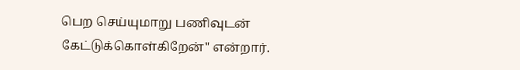பெற செய்யுமாறு பணிவுடன் கேட்டுக்கொள்கிறேன்" என்றார்.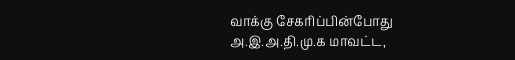வாக்கு சேகரிப்பின்போது அ.இ.அ.தி.மு.க மாவட்ட,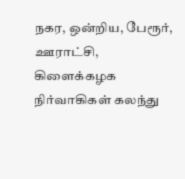நகர, ஒன்றிய, பேரூர், ஊராட்சி, கிளைக்கழக நிர்வாகிகள் கலந்து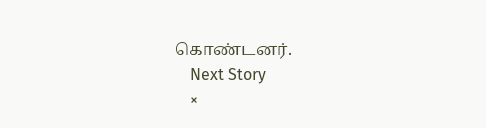கொண்டனர்.
    Next Story
    ×